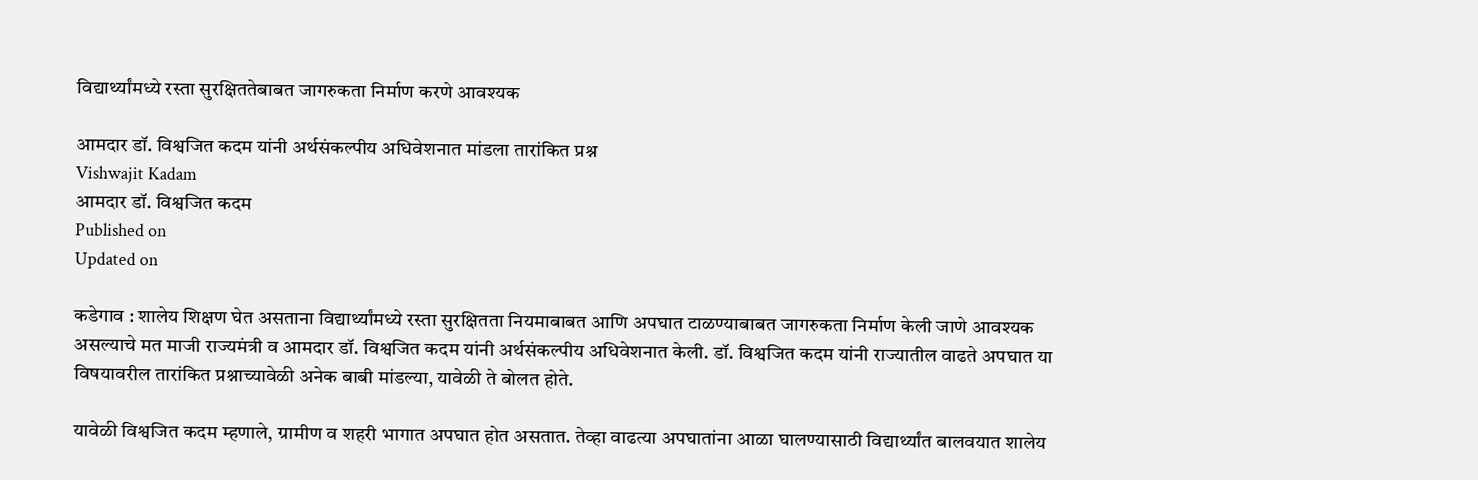विद्यार्थ्यांमध्ये रस्ता सुरक्षिततेबाबत जागरुकता निर्माण करणे आवश्यक

आमदार डॉ. विश्वजित कदम यांनी अर्थसंकल्पीय अधिवेशनात मांडला तारांकित प्रश्न
Vishwajit Kadam
आमदार डॉ. विश्वजित कदम
Published on
Updated on

कडेगाव : शालेय शिक्षण घेत असताना विद्यार्थ्यांमध्ये रस्ता सुरक्षितता नियमाबाबत आणि अपघात टाळण्याबाबत जागरुकता निर्माण केली जाणे आवश्यक असल्याचे मत माजी राज्यमंत्री व आमदार डॉ. विश्वजित कदम यांनी अर्थसंकल्पीय अधिवेशनात केली. डॉ. विश्वजित कदम यांनी राज्यातील वाढते अपघात या विषयावरील तारांकित प्रश्नाच्यावेळी अनेक बाबी मांडल्या, यावेळी ते बोलत होते.

यावेळी विश्वजित कदम म्हणाले, ग्रामीण व शहरी भागात अपघात होत असतात. तेव्हा वाढत्या अपघातांना आळा घालण्यासाठी विद्यार्थ्यांत बालवयात शालेय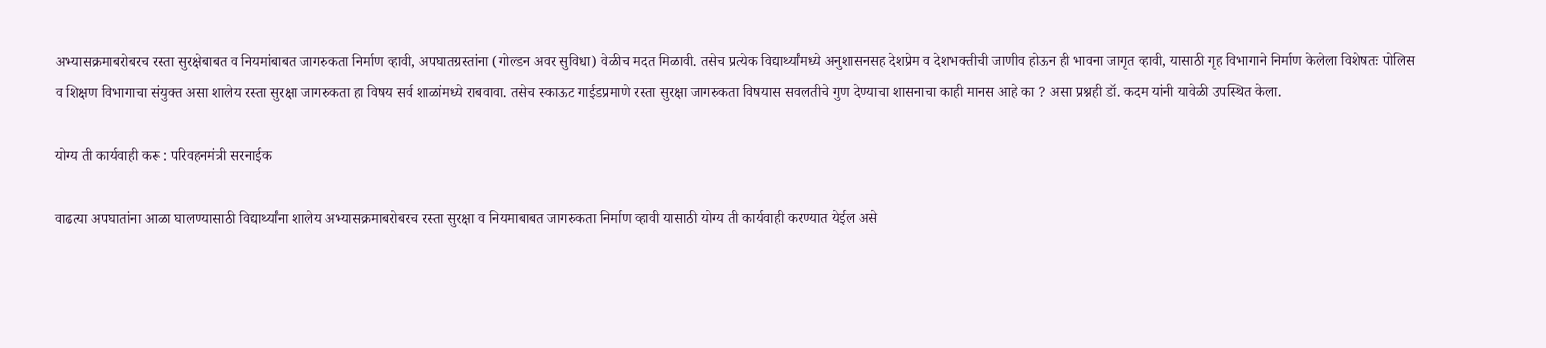अभ्यासक्रमाबरोबरच रस्ता सुरक्षेबाबत व नियमांबाबत जागरुकता निर्माण व्हावी, अपघातग्रस्तांना (गोल्डन अवर सुविधा) वेळीच मदत मिळावी. तसेच प्रत्येक विद्यार्थ्यांमध्ये अनुशासनसह देशप्रेम व देशभक्तीची जाणीव होऊन ही भावना जागृत व्हावी, यासाठी गृह विभागाने निर्माण केलेला विशेषतः पोलिस व शिक्षण विभागाचा संयुक्त असा शालेय रस्ता सुरक्षा जागरुकता हा विषय सर्व शाळांमध्ये राबवावा. तसेच स्काऊट गाईडप्रमाणे रस्ता सुरक्षा जागरुकता विषयास सवलतीचे गुण देण्याचा शासनाचा काही मानस आहे का ? असा प्रश्नही डॉ. कदम यांनी यावेळी उपस्थित केला.

योग्य ती कार्यवाही करू : परिवहनमंत्री सरनाईक

वाढत्या अपघातांना आळा घालण्यासाठी विद्यार्थ्यांना शालेय अभ्यासक्रमाबरोबरच रस्ता सुरक्षा व नियमाबाबत जागरुकता निर्माण व्हावी यासाठी योग्य ती कार्यवाही करण्यात येईल असे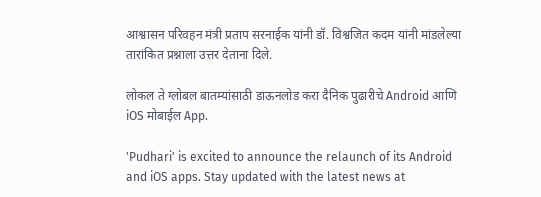आश्वासन परिवहन मंत्री प्रताप सरनाईक यांनी डॉ. विश्वजित कदम यांनी मांडलेल्या तारांकित प्रश्नाला उत्तर देताना दिले.

लोकल ते ग्लोबल बातम्यांसाठी डाऊनलोड करा दैनिक पुढारीचे Android आणि iOS मोबाईल App.

'Pudhari' is excited to announce the relaunch of its Android and iOS apps. Stay updated with the latest news at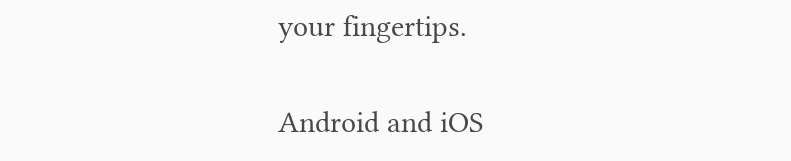your fingertips.

Android and iOS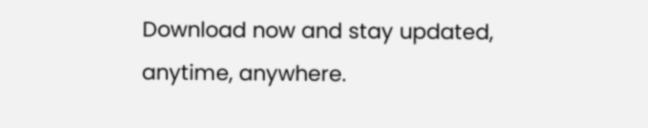Download now and stay updated, anytime, anywhere.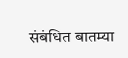संबंधित बातम्या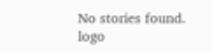No stories found.
logo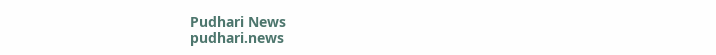Pudhari News
pudhari.news